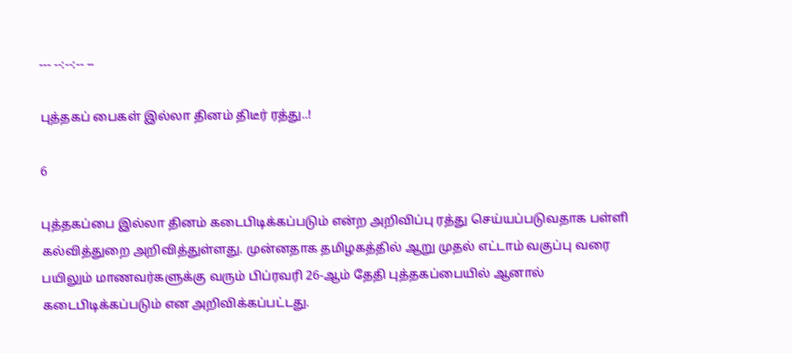--- --:--:-- --

புத்தகப் பைகள் இல்லா தினம் திடீர் ரத்து..!

6

புத்தகப்பை இல்லா தினம் கடைபிடிக்கப்படும் என்ற அறிவிப்பு ரத்து செய்யப்படுவதாக பள்ளி கல்வித்துறை அறிவித்துள்ளது. முன்னதாக தமிழகத்தில் ஆறு முதல் எட்டாம் வகுப்பு வரை பயிலும் மாணவர்களுக்கு வரும் பிப்ரவரி 26-ஆம் தேதி புத்தகப்பையில் ஆனால் கடைபிடிக்கப்படும் என அறிவிக்கப்பட்டது.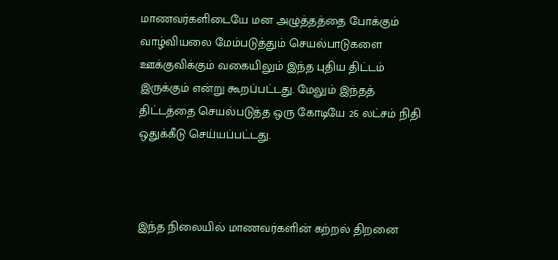மாணவர்களிடையே மன அழுத்தத்தை போக்கும் வாழ்வியலை மேம்படுத்தும் செயல்பாடுகளை ஊக்குவிக்கும் வகையிலும் இந்த புதிய திட்டம் இருக்கும் என்று கூறப்பட்டது. மேலும் இந்தத் திட்டத்தை செயல்படுத்த ஒரு கோடியே 26 லட்சம் நிதி ஒதுக்கீடு செய்யப்பட்டது.



இந்த நிலையில் மாணவர்களின் கற்றல் திறனை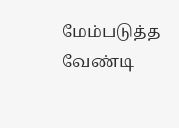மேம்படுத்த வேண்டி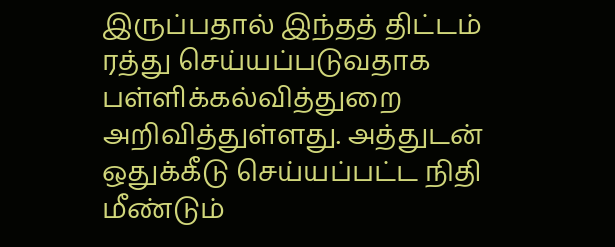இருப்பதால் இந்தத் திட்டம் ரத்து செய்யப்படுவதாக பள்ளிக்கல்வித்துறை அறிவித்துள்ளது. அத்துடன் ஒதுக்கீடு செய்யப்பட்ட நிதி மீண்டும்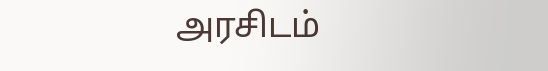அரசிடம்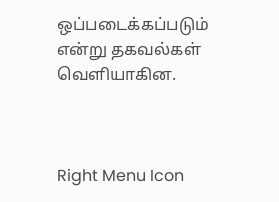ஒப்படைக்கப்படும் என்று தகவல்கள் வெளியாகின.



Right Menu Icon